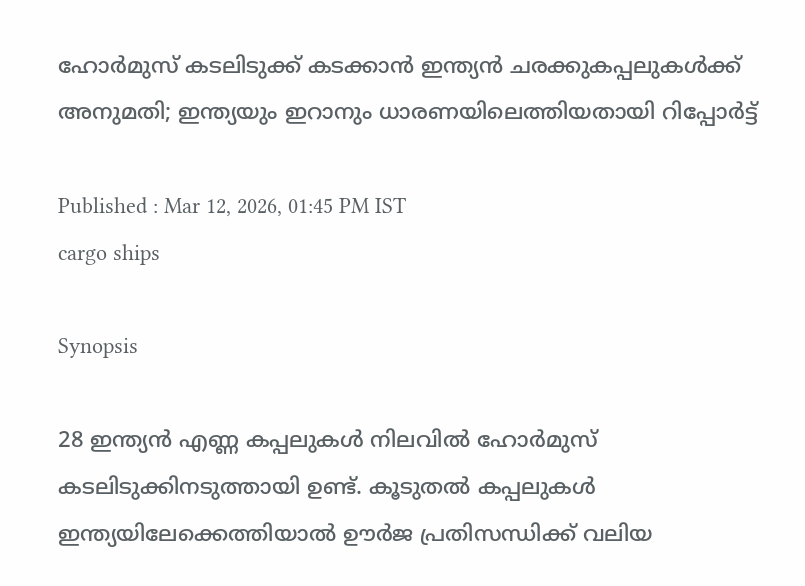ഹോർമുസ് കടലിടുക്ക് കടക്കാൻ ഇന്ത്യൻ ചരക്കുകപ്പലുകൾക്ക് അനുമതി; ഇന്ത്യയും ഇറാനും ധാരണയിലെത്തിയതായി റിപ്പോർട്ട്

Published : Mar 12, 2026, 01:45 PM IST
cargo ships

Synopsis

28 ഇന്ത്യൻ എണ്ണ കപ്പലുകൾ നിലവിൽ ഹോർമുസ് കടലിടുക്കിനടുത്തായി ഉണ്ട്. കൂടുതൽ കപ്പലുകൾ ഇന്ത്യയിലേക്കെത്തിയാൽ ഊർജ പ്രതിസന്ധിക്ക് വലിയ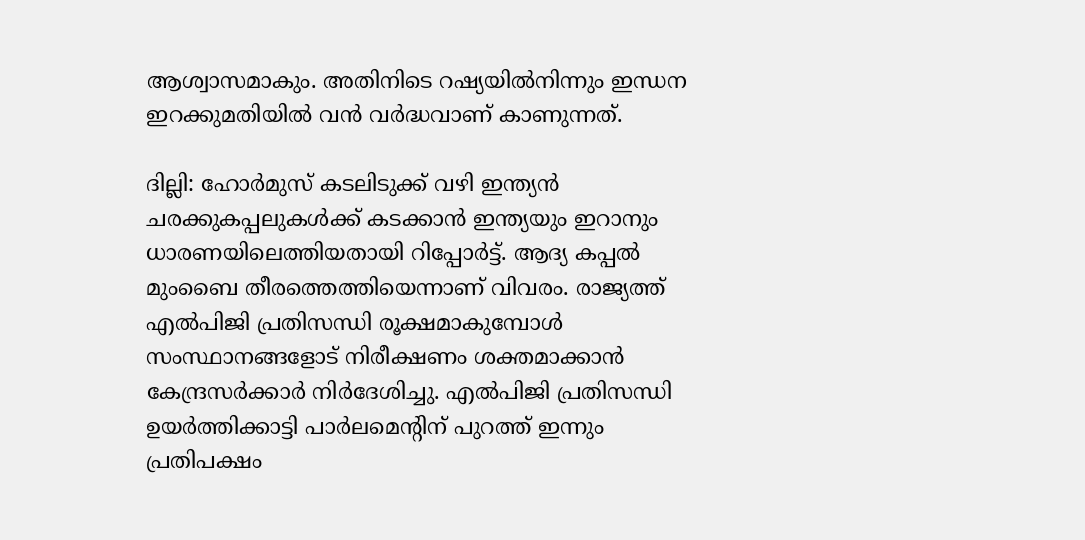ആശ്വാസമാകും. അതിനിടെ റഷ്യയിൽനിന്നും ഇന്ധന ഇറക്കുമതിയിൽ വൻ വർദ്ധവാണ് കാണുന്നത്.

ദില്ലി: ഹോർമുസ് കടലിടുക്ക് വഴി ഇന്ത്യൻ ചരക്കുകപ്പലുകൾക്ക് കടക്കാൻ ഇന്ത്യയും ഇറാനും ധാരണയിലെത്തിയതായി റിപ്പോർട്ട്. ആദ്യ കപ്പൽ മുംബൈ തീരത്തെത്തിയെന്നാണ് വിവരം. രാജ്യത്ത് എൽപിജി പ്രതിസന്ധി രൂക്ഷമാകുമ്പോൾ സംസ്ഥാനങ്ങളോട് നിരീക്ഷണം ശക്തമാക്കാൻ കേന്ദ്രസർക്കാർ നിർദേശിച്ചു. എൽപിജി പ്രതിസന്ധി ഉയർത്തിക്കാട്ടി പാർലമെന്റിന് പുറത്ത് ഇന്നും പ്രതിപക്ഷം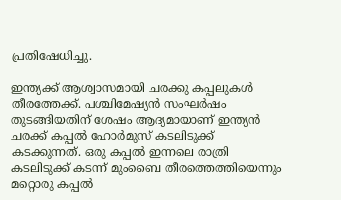പ്രതിഷേധിച്ചു.

ഇന്ത്യക്ക് ആശ്വാസമായി ചരക്കു കപ്പലുകൾ തീരത്തേക്ക്. പശ്ചിമേഷ്യൻ സംഘർഷം തുടങ്ങിയതിന് ശേഷം ആദ്യമായാണ് ഇന്ത്യൻ ചരക്ക് കപ്പൽ ഹോർമുസ് കടലിടുക്ക് കടക്കുന്നത്. ഒരു കപ്പൽ ഇന്നലെ രാത്രി കടലിടുക്ക് കടന്ന് മുംബൈ തീരത്തെത്തിയെന്നും മറ്റൊരു കപ്പൽ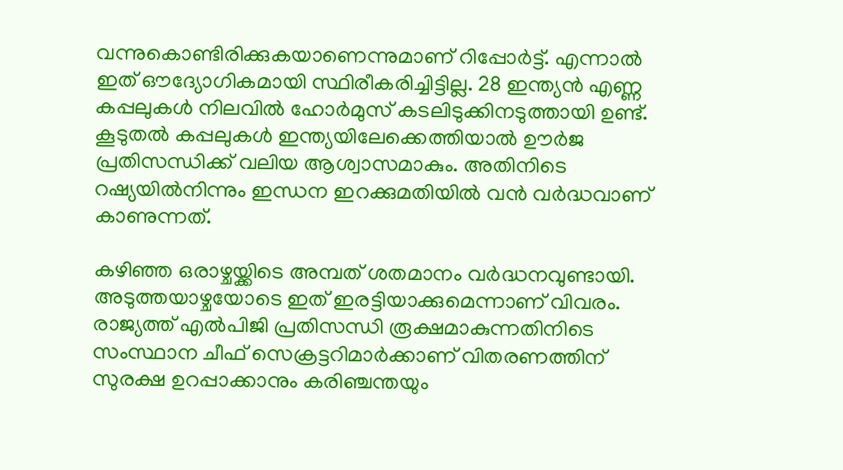വന്നുകൊണ്ടിരിക്കുകയാണെന്നുമാണ് റിപ്പോർട്ട്. എന്നാൽ ഇത് ഔദ്യോഗികമായി സ്ഥിരീകരിച്ചിട്ടില്ല. 28 ഇന്ത്യൻ എണ്ണ കപ്പലുകൾ നിലവിൽ ഹോർമുസ് കടലിടുക്കിനടുത്തായി ഉണ്ട്. കൂടുതൽ കപ്പലുകൾ ഇന്ത്യയിലേക്കെത്തിയാൽ ഊർജ പ്രതിസന്ധിക്ക് വലിയ ആശ്വാസമാകും. അതിനിടെ റഷ്യയിൽനിന്നും ഇന്ധന ഇറക്കുമതിയിൽ വൻ വർദ്ധവാണ് കാണുന്നത്.

കഴിഞ്ഞ ഒരാഴ്ചയ്ക്കിടെ അമ്പത് ശതമാനം വർദ്ധനവുണ്ടായി. അടുത്തയാഴ്ചയോടെ ഇത് ഇരട്ടിയാക്കുമെന്നാണ് വിവരം. രാജ്യത്ത് എൽപിജി പ്രതിസന്ധി രൂക്ഷമാകുന്നതിനിടെ സംസ്ഥാന ചീഫ് സെക്രട്ടറിമാർക്കാണ് വിതരണത്തിന് സുരക്ഷ ഉറപ്പാക്കാനും കരിഞ്ചന്തയും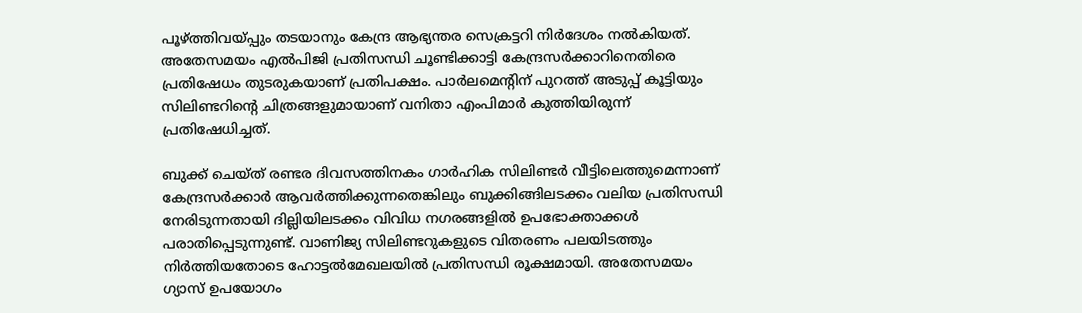പൂഴ്ത്തിവയ്പ്പും തടയാനും കേന്ദ്ര ആഭ്യന്തര സെക്രട്ടറി നിർദേശം നൽകിയത്. അതേസമയം എൽപിജി പ്രതിസന്ധി ചൂണ്ടിക്കാട്ടി കേന്ദ്രസർക്കാറിനെതിരെ പ്രതിഷേധം തുടരുകയാണ് പ്രതിപക്ഷം. പാർലമെന്റിന് പുറത്ത് അടുപ്പ് കൂട്ടിയും സിലിണ്ടറിന്റെ ചിത്രങ്ങളുമായാണ് വനിതാ എംപിമാർ കുത്തിയിരുന്ന് പ്രതിഷേധിച്ചത്.

ബുക്ക് ചെയ്ത് രണ്ടര ദിവസത്തിനകം ഗാർഹിക സിലിണ്ടർ വീട്ടിലെത്തുമെന്നാണ് കേന്ദ്രസർക്കാർ ആവർത്തിക്കുന്നതെങ്കിലും ബുക്കിങ്ങിലടക്കം വലിയ പ്രതിസന്ധി നേരിടുന്നതായി ദില്ലിയിലടക്കം വിവിധ നഗരങ്ങളിൽ ഉപഭോക്താക്കൾ പരാതിപ്പെടുന്നുണ്ട്. വാണിജ്യ സിലിണ്ടറുകളുടെ വിതരണം പലയിടത്തും നിർത്തിയതോടെ ഹോട്ടൽമേഖലയിൽ പ്രതിസന്ധി രൂക്ഷമായി. അതേസമയം ഗ്യാസ് ഉപയോഗം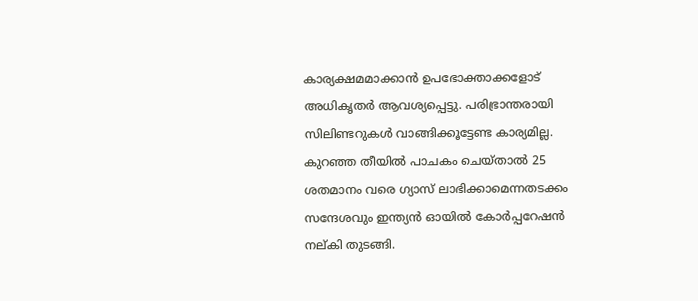കാര്യക്ഷമമാക്കാൻ ഉപഭോക്താക്കളോട് അധികൃതർ ആവശ്യപ്പെട്ടു. പരിഭ്രാന്തരായി സിലിണ്ടറുകൾ വാങ്ങിക്കൂട്ടേണ്ട കാര്യമില്ല. കുറഞ്ഞ തീയിൽ പാചകം ചെയ്താൽ 25 ശതമാനം വരെ ഗ്യാസ് ലാഭിക്കാമെന്നതടക്കം സന്ദേശവും ഇന്ത്യൻ ഓയിൽ കോർപ്പറേഷൻ നല്കി തുടങ്ങി.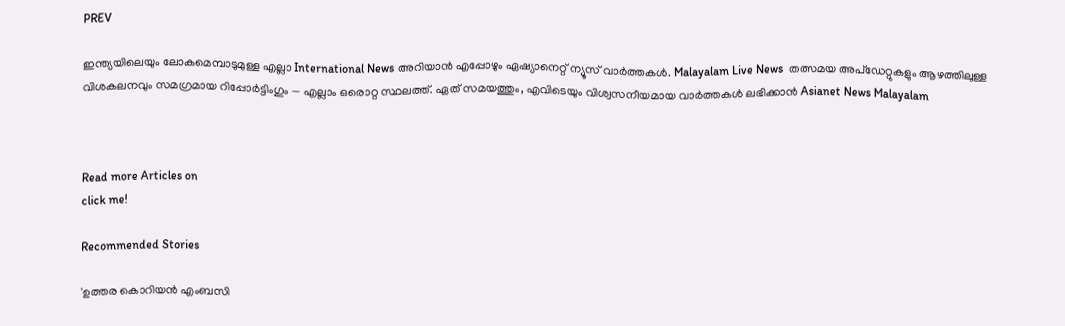PREV

ഇന്ത്യയിലെയും ലോകമെമ്പാടുമുള്ള എല്ലാ International News അറിയാൻ എപ്പോഴും ഏഷ്യാനെറ്റ് ന്യൂസ് വാർത്തകൾ. Malayalam Live News  തത്സമയ അപ്‌ഡേറ്റുകളും ആഴത്തിലുള്ള വിശകലനവും സമഗ്രമായ റിപ്പോർട്ടിംഗും — എല്ലാം ഒരൊറ്റ സ്ഥലത്ത്. ഏത് സമയത്തും, എവിടെയും വിശ്വസനീയമായ വാർത്തകൾ ലഭിക്കാൻ Asianet News Malayalam



Read more Articles on
click me!

Recommended Stories

'ഉത്തര കൊറിയൻ എംബസി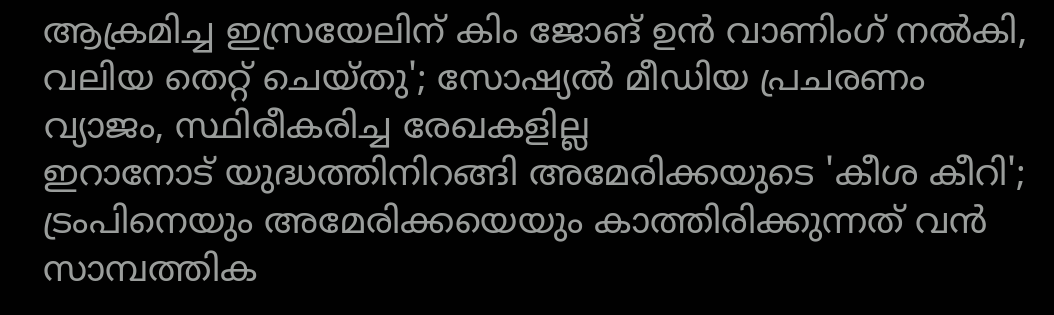ആക്രമിച്ച ഇസ്രയേലിന് കിം ജോങ് ഉൻ വാണിംഗ് നൽകി, വലിയ തെറ്റ് ചെയ്തു'; സോഷ്യൽ മീഡിയ പ്രചരണം വ്യാജം, സ്ഥിരീകരിച്ച രേഖകളില്ല
ഇറാനോട് യുദ്ധത്തിനിറങ്ങി അമേരിക്കയുടെ 'കീശ കീറി'; ട്രംപിനെയും അമേരിക്കയെയും കാത്തിരിക്കുന്നത് വൻ സാമ്പത്തിക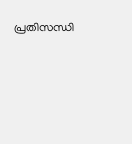പ്രതിസന്ധി